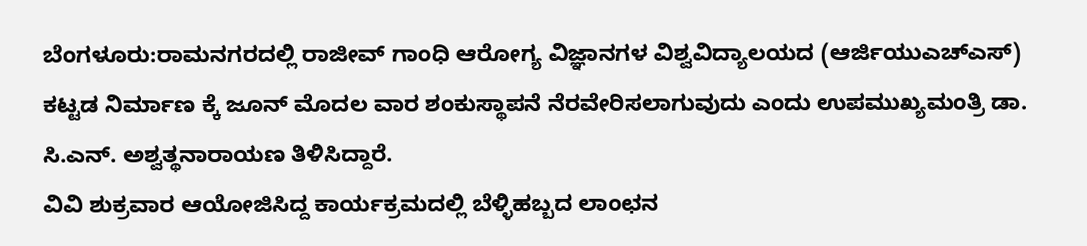ಬೆಂಗಳೂರು:ರಾಮನಗರದಲ್ಲಿ ರಾಜೀವ್ ಗಾಂಧಿ ಆರೋಗ್ಯ ವಿಜ್ಞಾನಗಳ ವಿಶ್ವವಿದ್ಯಾಲಯದ (ಆರ್ಜಿಯುಎಚ್ಎಸ್) ಕಟ್ಟಡ ನಿರ್ಮಾಣ ಕ್ಕೆ ಜೂನ್ ಮೊದಲ ವಾರ ಶಂಕುಸ್ಥಾಪನೆ ನೆರವೇರಿಸಲಾಗುವುದು ಎಂದು ಉಪಮುಖ್ಯಮಂತ್ರಿ ಡಾ. ಸಿ.ಎನ್. ಅಶ್ವತ್ಥನಾರಾಯಣ ತಿಳಿಸಿದ್ದಾರೆ.
ವಿವಿ ಶುಕ್ರವಾರ ಆಯೋಜಿಸಿದ್ದ ಕಾರ್ಯಕ್ರಮದಲ್ಲಿ ಬೆಳ್ಳಿಹಬ್ಬದ ಲಾಂಛನ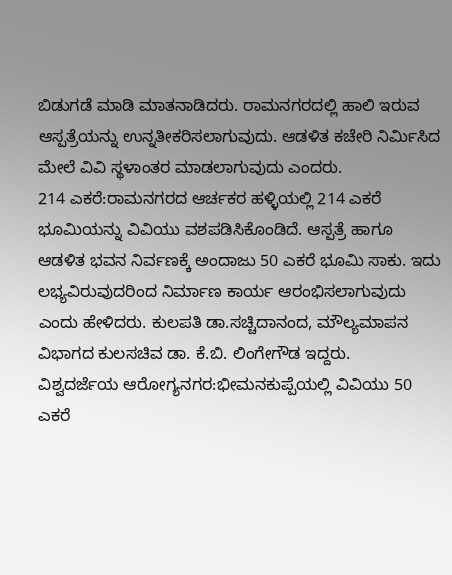ಬಿಡುಗಡೆ ಮಾಡಿ ಮಾತನಾಡಿದರು. ರಾಮನಗರದಲ್ಲಿ ಹಾಲಿ ಇರುವ ಆಸ್ಪತ್ರೆಯನ್ನು ಉನ್ನತೀಕರಿಸಲಾಗುವುದು. ಆಡಳಿತ ಕಚೇರಿ ನಿರ್ವಿುಸಿದ ಮೇಲೆ ವಿವಿ ಸ್ಥಳಾಂತರ ಮಾಡಲಾಗುವುದು ಎಂದರು.
214 ಎಕರೆ:ರಾಮನಗರದ ಆರ್ಚಕರ ಹಳ್ಳಿಯಲ್ಲಿ 214 ಎಕರೆ ಭೂಮಿಯನ್ನು ವಿವಿಯು ವಶಪಡಿಸಿಕೊಂಡಿದೆ. ಆಸ್ಪತ್ರೆ ಹಾಗೂ ಆಡಳಿತ ಭವನ ನಿರ್ವಣಕ್ಕೆ ಅಂದಾಜು 50 ಎಕರೆ ಭೂಮಿ ಸಾಕು. ಇದು ಲಭ್ಯವಿರುವುದರಿಂದ ನಿರ್ಮಾಣ ಕಾರ್ಯ ಆರಂಭಿಸಲಾಗುವುದು ಎಂದು ಹೇಳಿದರು. ಕುಲಪತಿ ಡಾ.ಸಚ್ಚಿದಾನಂದ, ಮೌಲ್ಯಮಾಪನ ವಿಭಾಗದ ಕುಲಸಚಿವ ಡಾ. ಕೆ.ಬಿ. ಲಿಂಗೇಗೌಡ ಇದ್ದರು.
ವಿಶ್ವದರ್ಜೆಯ ಆರೋಗ್ಯನಗರ:ಭೀಮನಕುಪ್ಪೆಯಲ್ಲಿ ವಿವಿಯು 50 ಎಕರೆ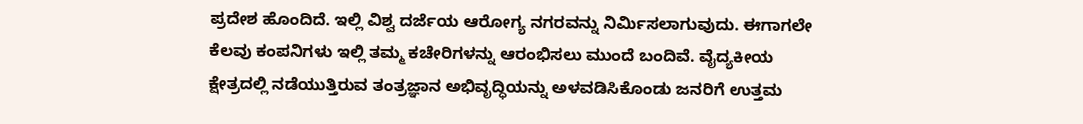ಪ್ರದೇಶ ಹೊಂದಿದೆ. ಇಲ್ಲಿ ವಿಶ್ವ ದರ್ಜೆಯ ಆರೋಗ್ಯ ನಗರವನ್ನು ನಿರ್ವಿುಸಲಾಗುವುದು. ಈಗಾಗಲೇ ಕೆಲವು ಕಂಪನಿಗಳು ಇಲ್ಲಿ ತಮ್ಮ ಕಚೇರಿಗಳನ್ನು ಆರಂಭಿಸಲು ಮುಂದೆ ಬಂದಿವೆ. ವೈದ್ಯಕೀಯ ಕ್ಷೇತ್ರದಲ್ಲಿ ನಡೆಯುತ್ತಿರುವ ತಂತ್ರಜ್ಞಾನ ಅಭಿವೃದ್ಧಿಯನ್ನು ಅಳವಡಿಸಿಕೊಂಡು ಜನರಿಗೆ ಉತ್ತಮ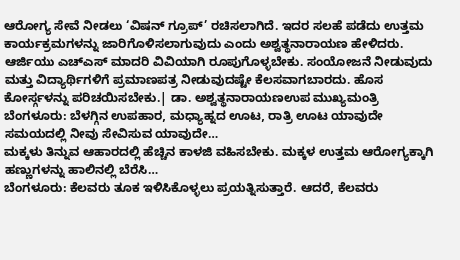ಆರೋಗ್ಯ ಸೇವೆ ನೀಡಲು ‘ವಿಷನ್ ಗ್ರೂಪ್’ ರಚಿಸಲಾಗಿದೆ. ಇದರ ಸಲಹೆ ಪಡೆದು ಉತ್ತಮ ಕಾರ್ಯಕ್ರಮಗಳನ್ನು ಜಾರಿಗೊಳಿಸಲಾಗುವುದು ಎಂದು ಅಶ್ವತ್ಥನಾರಾಯಣ ಹೇಳಿದರು.
ಆರ್ಜಿಯು ಎಚ್ಎಸ್ ಮಾದರಿ ವಿವಿಯಾಗಿ ರೂಪುಗೊಳ್ಳಬೇಕು. ಸಂಯೋಜನೆ ನೀಡುವುದು ಮತ್ತು ವಿದ್ಯಾರ್ಥಿಗಳಿಗೆ ಪ್ರಮಾಣಪತ್ರ ನೀಡುವುದಷ್ಟೇ ಕೆಲಸವಾಗಬಾರದು. ಹೊಸ ಕೋರ್ಸ್ಗಳನ್ನು ಪರಿಚಯಿಸಬೇಕು.| ಡಾ. ಅಶ್ವತ್ಥನಾರಾಯಣಉಪ ಮುಖ್ಯಮಂತ್ರಿ
ಬೆಂಗಳೂರು: ಬೆಳಗ್ಗಿನ ಉಪಹಾರ, ಮಧ್ಯಾಹ್ನದ ಊಟ, ರಾತ್ರಿ ಊಟ ಯಾವುದೇ ಸಮಯದಲ್ಲಿ ನೀವು ಸೇವಿಸುವ ಯಾವುದೇ…
ಮಕ್ಕಳು ತಿನ್ನುವ ಆಹಾರದಲ್ಲಿ ಹೆಚ್ಚಿನ ಕಾಳಜಿ ವಹಿಸಬೇಕು. ಮಕ್ಕಳ ಉತ್ತಮ ಆರೋಗ್ಯಕ್ಕಾಗಿ ಹಣ್ಣುಗಳನ್ನು ಹಾಲಿನಲ್ಲಿ ಬೆರೆಸಿ…
ಬೆಂಗಳೂರು: ಕೆಲವರು ತೂಕ ಇಳಿಸಿಕೊಳ್ಳಲು ಪ್ರಯತ್ನಿಸುತ್ತಾರೆ. ಆದರೆ, ಕೆಲವರು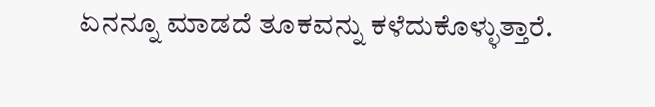ಏನನ್ನೂ ಮಾಡದೆ ತೂಕವನ್ನು ಕಳೆದುಕೊಳ್ಳುತ್ತಾರೆ.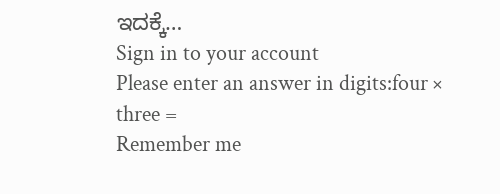ಇದಕ್ಕೆ…
Sign in to your account
Please enter an answer in digits:four × three =
Remember me